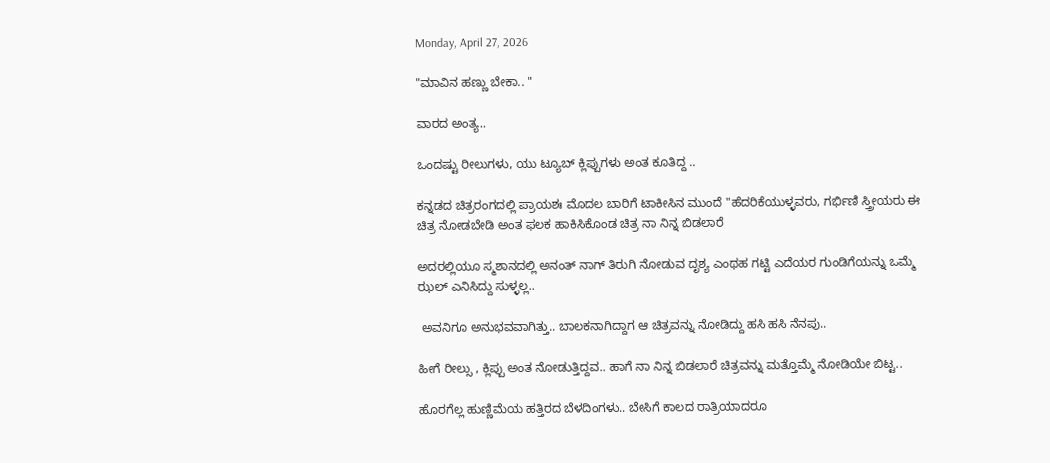Monday, April 27, 2026

"ಮಾವಿನ ಹಣ್ಣು ಬೇಕಾ.. "

ವಾರದ ಅಂತ್ಯ..

ಒಂದಷ್ಟು ರೀಲುಗಳು, ಯು ಟ್ಯೂಬ್ ಕ್ಲಿಪ್ಪುಗಳು ಅಂತ ಕೂತಿದ್ದ ..

ಕನ್ನಡದ ಚಿತ್ರರಂಗದಲ್ಲಿ ಪ್ರಾಯಶಃ ಮೊದಲ ಬಾರಿಗೆ ಟಾಕೀಸಿನ ಮುಂದೆ "ಹೆದರಿಕೆಯುಳ್ಳವರು, ಗರ್ಭಿಣಿ ಸ್ತ್ರೀಯರು ಈ ಚಿತ್ರ ನೋಡಬೇಡಿ ಅಂತ ಫಲಕ ಹಾಕಿಸಿಕೊಂಡ ಚಿತ್ರ ನಾ ನಿನ್ನ ಬಿಡಲಾರೆ

ಅದರಲ್ಲಿಯೂ ಸ್ಮಶಾನದಲ್ಲಿ ಅನಂತ್ ನಾಗ್ ತಿರುಗಿ ನೋಡುವ ದೃಶ್ಯ ಎಂಥಹ ಗಟ್ಟಿ ಎದೆಯರ ಗುಂಡಿಗೆಯನ್ನು ಒಮ್ಮೆ ಝಲ್ ಎನಿಸಿದ್ದು ಸುಳ್ಳಲ್ಲ..

 ಅವನಿಗೂ ಅನುಭವವಾಗಿತ್ತು.. ಬಾಲಕನಾಗಿದ್ದಾಗ ಆ ಚಿತ್ರವನ್ನು ನೋಡಿದ್ದು ಹಸಿ ಹಸಿ ನೆನಪು..

ಹೀಗೆ ರೀಲ್ಸು , ಕ್ಲಿಪ್ಪು ಅಂತ ನೋಡುತ್ತಿದ್ದವ.. ಹಾಗೆ ನಾ ನಿನ್ನ ಬಿಡಲಾರೆ ಚಿತ್ರವನ್ನು ಮತ್ತೊಮ್ಮೆ ನೋಡಿಯೇ ಬಿಟ್ಟ..

ಹೊರಗೆಲ್ಲ ಹುಣ್ಣಿಮೆಯ ಹತ್ತಿರದ ಬೆಳದಿಂಗಳು.. ಬೇಸಿಗೆ ಕಾಲದ ರಾತ್ರಿಯಾದರೂ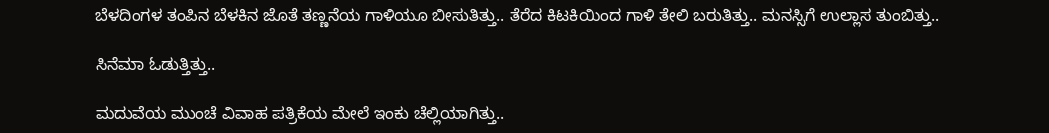ಬೆಳದಿಂಗಳ ತಂಪಿನ ಬೆಳಕಿನ ಜೊತೆ ತಣ್ಣನೆಯ ಗಾಳಿಯೂ ಬೀಸುತಿತ್ತು.. ತೆರೆದ ಕಿಟಕಿಯಿಂದ ಗಾಳಿ ತೇಲಿ ಬರುತಿತ್ತು.. ಮನಸ್ಸಿಗೆ ಉಲ್ಲಾಸ ತುಂಬಿತ್ತು..

ಸಿನೆಮಾ ಓಡುತ್ತಿತ್ತು..

ಮದುವೆಯ ಮುಂಚೆ ವಿವಾಹ ಪತ್ರಿಕೆಯ ಮೇಲೆ ಇಂಕು ಚೆಲ್ಲಿಯಾಗಿತ್ತು..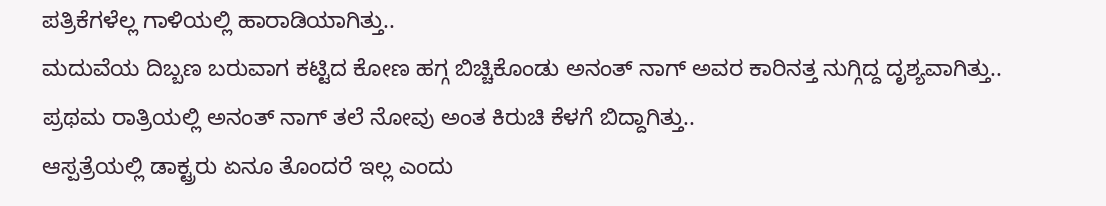ಪತ್ರಿಕೆಗಳೆಲ್ಲ ಗಾಳಿಯಲ್ಲಿ ಹಾರಾಡಿಯಾಗಿತ್ತು..
ಮದುವೆಯ ದಿಬ್ಬಣ ಬರುವಾಗ ಕಟ್ಟಿದ ಕೋಣ ಹಗ್ಗ ಬಿಚ್ಚಿಕೊಂಡು ಅನಂತ್ ನಾಗ್ ಅವರ ಕಾರಿನತ್ತ ನುಗ್ಗಿದ್ದ ದೃಶ್ಯವಾಗಿತ್ತು..
ಪ್ರಥಮ ರಾತ್ರಿಯಲ್ಲಿ ಅನಂತ್ ನಾಗ್ ತಲೆ ನೋವು ಅಂತ ಕಿರುಚಿ ಕೆಳಗೆ ಬಿದ್ದಾಗಿತ್ತು..
ಆಸ್ಪತ್ರೆಯಲ್ಲಿ ಡಾಕ್ಟ್ರರು ಏನೂ ತೊಂದರೆ ಇಲ್ಲ ಎಂದು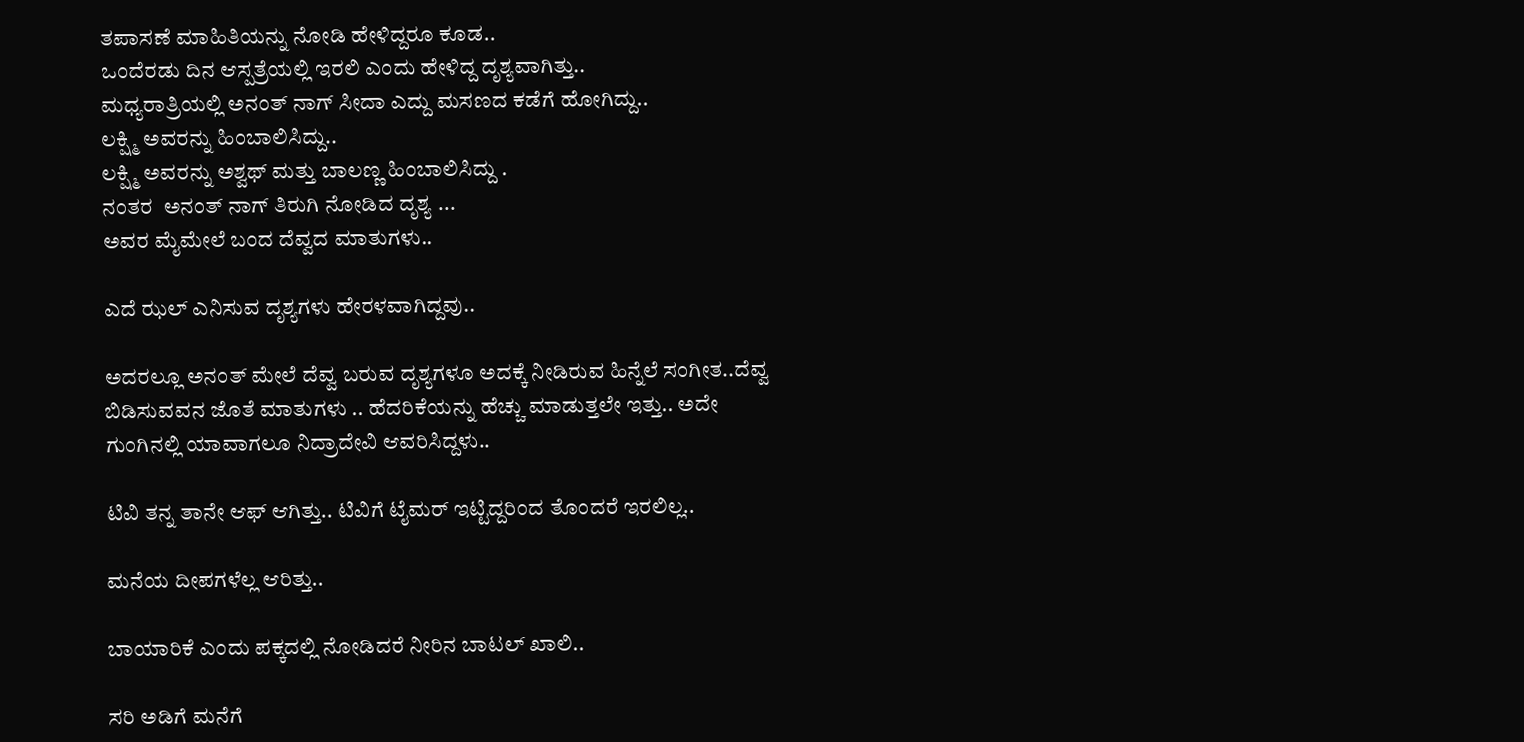ತಪಾಸಣೆ ಮಾಹಿತಿಯನ್ನು ನೋಡಿ ಹೇಳಿದ್ದರೂ ಕೂಡ..
ಒಂದೆರಡು ದಿನ ಆಸ್ಪತ್ರೆಯಲ್ಲಿ ಇರಲಿ ಎಂದು ಹೇಳಿದ್ದ ದೃಶ್ಯವಾಗಿತ್ತು..
ಮಧ್ಯರಾತ್ರಿಯಲ್ಲಿ ಅನಂತ್ ನಾಗ್ ಸೀದಾ ಎದ್ದು ಮಸಣದ ಕಡೆಗೆ ಹೋಗಿದ್ದು..
ಲಕ್ಷ್ಮಿ ಅವರನ್ನು ಹಿಂಬಾಲಿಸಿದ್ದು..
ಲಕ್ಷ್ಮಿ ಅವರನ್ನು ಅಶ್ವಥ್ ಮತ್ತು ಬಾಲಣ್ಣ ಹಿಂಬಾಲಿಸಿದ್ದು .
ನಂತರ  ಅನಂತ್ ನಾಗ್ ತಿರುಗಿ ನೋಡಿದ ದೃಶ್ಯ ...
ಅವರ ಮೈಮೇಲೆ ಬಂದ ದೆವ್ವದ ಮಾತುಗಳು..

ಎದೆ ಝಲ್ ಎನಿಸುವ ದೃಶ್ಯಗಳು ಹೇರಳವಾಗಿದ್ದವು..

ಅದರಲ್ಲೂ ಅನಂತ್ ಮೇಲೆ ದೆವ್ವ ಬರುವ ದೃಶ್ಯಗಳೂ ಅದಕ್ಕೆ ನೀಡಿರುವ ಹಿನ್ನೆಲೆ ಸಂಗೀತ..ದೆವ್ವ ಬಿಡಿಸುವವನ ಜೊತೆ ಮಾತುಗಳು .. ಹೆದರಿಕೆಯನ್ನು ಹೆಚ್ಚು ಮಾಡುತ್ತಲೇ ಇತ್ತು.. ಅದೇ ಗುಂಗಿನಲ್ಲಿ ಯಾವಾಗಲೂ ನಿದ್ರಾದೇವಿ ಆವರಿಸಿದ್ದಳು..

ಟಿವಿ ತನ್ನ ತಾನೇ ಆಫ್ ಆಗಿತ್ತು.. ಟಿವಿಗೆ ಟೈಮರ್ ಇಟ್ಟಿದ್ದರಿಂದ ತೊಂದರೆ ಇರಲಿಲ್ಲ..

ಮನೆಯ ದೀಪಗಳೆಲ್ಲ ಆರಿತ್ತು..

ಬಾಯಾರಿಕೆ ಎಂದು ಪಕ್ಕದಲ್ಲಿ ನೋಡಿದರೆ ನೀರಿನ ಬಾಟಲ್ ಖಾಲಿ..

ಸರಿ ಅಡಿಗೆ ಮನೆಗೆ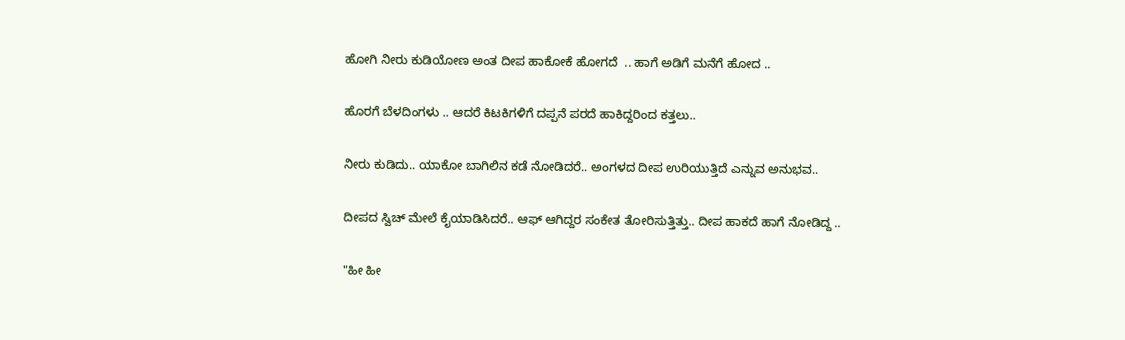ಹೋಗಿ ನೀರು ಕುಡಿಯೋಣ ಅಂತ ದೀಪ ಹಾಕೋಕೆ ಹೋಗದೆ  .. ಹಾಗೆ ಅಡಿಗೆ ಮನೆಗೆ ಹೋದ ..

ಹೊರಗೆ ಬೆಳದಿಂಗಳು .. ಆದರೆ ಕಿಟಕಿಗಳಿಗೆ ದಪ್ಪನೆ ಪರದೆ ಹಾಕಿದ್ದರಿಂದ ಕತ್ತಲು..

ನೀರು ಕುಡಿದು.. ಯಾಕೋ ಬಾಗಿಲಿನ ಕಡೆ ನೋಡಿದರೆ.. ಅಂಗಳದ ದೀಪ ಉರಿಯುತ್ತಿದೆ ಎನ್ನುವ ಅನುಭವ..

ದೀಪದ ಸ್ವಿಚ್ ಮೇಲೆ ಕೈಯಾಡಿಸಿದರೆ.. ಆಫ್ ಆಗಿದ್ದರ ಸಂಕೇತ ತೋರಿಸುತ್ತಿತ್ತು.. ದೀಪ ಹಾಕದೆ ಹಾಗೆ ನೋಡಿದ್ದ ..

"ಹೀ ಹೀ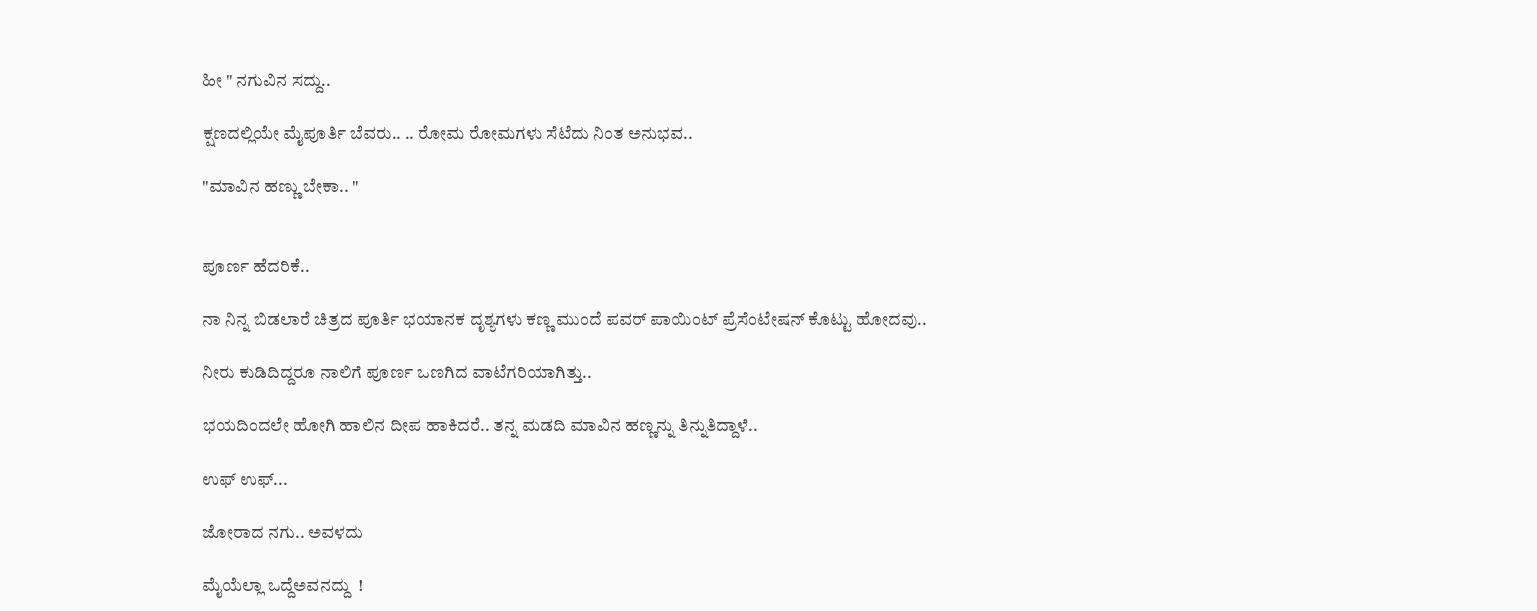ಹೀ " ನಗುವಿನ ಸದ್ದು..

ಕ್ಷಣದಲ್ಲಿಯೇ ಮೈಪೂರ್ತಿ ಬೆವರು.. .. ರೋಮ ರೋಮಗಳು ಸೆಟೆದು ನಿಂತ ಅನುಭವ..

"ಮಾವಿನ ಹಣ್ಣು ಬೇಕಾ.. "


ಪೂರ್ಣ ಹೆದರಿಕೆ..

ನಾ ನಿನ್ನ ಬಿಡಲಾರೆ ಚಿತ್ರದ ಪೂರ್ತಿ ಭಯಾನಕ ದೃಶ್ಯಗಳು ಕಣ್ಣ ಮುಂದೆ ಪವರ್ ಪಾಯಿಂಟ್ ಪ್ರೆಸೆಂಟೇಷನ್ ಕೊಟ್ಟು ಹೋದವು..

ನೀರು ಕುಡಿದಿದ್ದರೂ ನಾಲಿಗೆ ಪೂರ್ಣ ಒಣಗಿದ ವಾಟೆಗರಿಯಾಗಿತ್ತು..

ಭಯದಿಂದಲೇ ಹೋಗಿ ಹಾಲಿನ ದೀಪ ಹಾಕಿದರೆ.. ತನ್ನ ಮಡದಿ ಮಾವಿನ ಹಣ್ಣನ್ನು ತಿನ್ನುತಿದ್ದಾಳೆ..

ಉಫ್ ಉಫ್...

ಜೋರಾದ ನಗು.. ಅವಳದು

ಮೈಯೆಲ್ಲಾ ಒದ್ದೆಅವನದ್ದು  !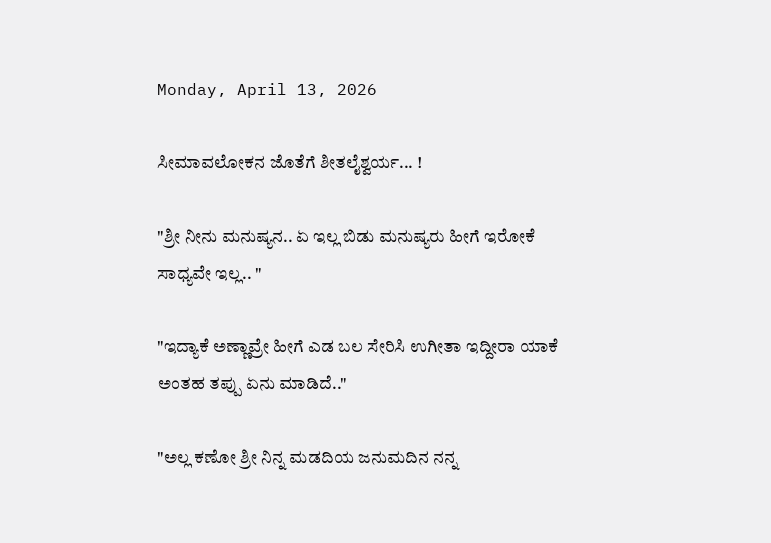Monday, April 13, 2026

ಸೀಮಾವಲೋಕನ ಜೊತೆಗೆ ಶೀತಲೈಶ್ವರ್ಯ... !

"ಶ್ರೀ ನೀನು ಮನುಷ್ಯನ.. ಏ ಇಲ್ಲ ಬಿಡು ಮನುಷ್ಯರು ಹೀಗೆ ಇರೋಕೆ ಸಾಧ್ಯವೇ ಇಲ್ಲ.. "

"ಇದ್ಯಾಕೆ ಅಣ್ಣಾವ್ರೇ ಹೀಗೆ ಎಡ ಬಲ ಸೇರಿಸಿ ಉಗೀತಾ ಇದ್ದೀರಾ ಯಾಕೆ ಅಂತಹ ತಪ್ಪು ಏನು ಮಾಡಿದೆ.."

"ಅಲ್ಲ ಕಣೋ ಶ್ರೀ ನಿನ್ನ ಮಡದಿಯ ಜನುಮದಿನ ನನ್ನ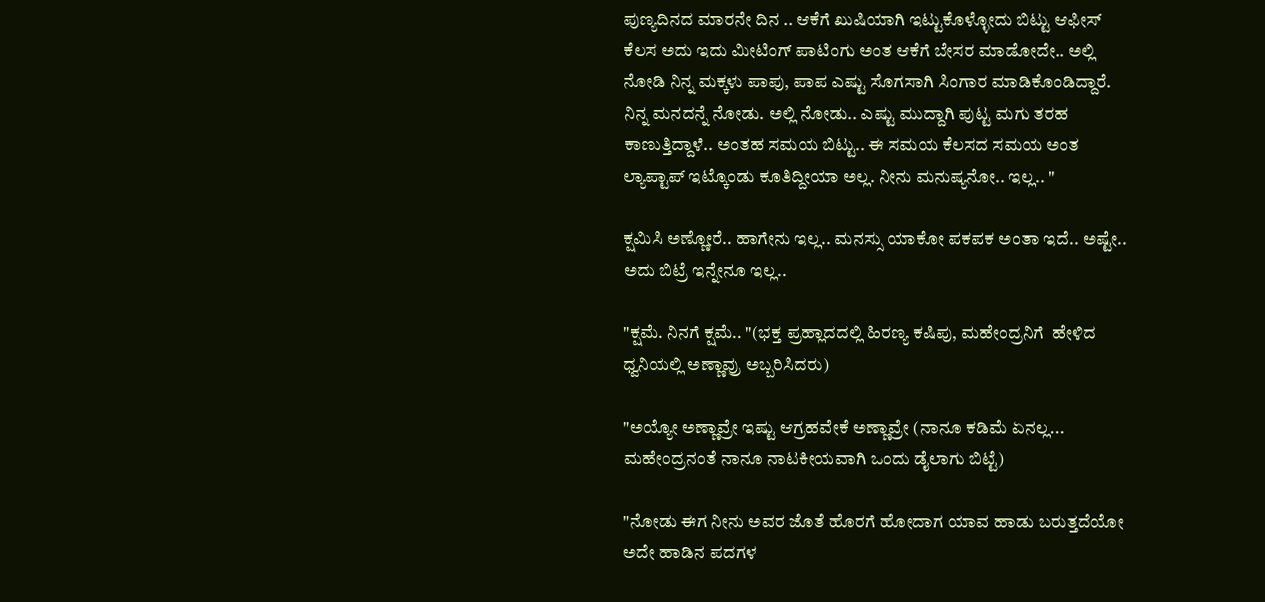ಪುಣ್ಯದಿನದ ಮಾರನೇ ದಿನ .. ಆಕೆಗೆ ಖುಷಿಯಾಗಿ ಇಟ್ಟುಕೊಳ್ಳೋದು ಬಿಟ್ಟು ಆಫೀಸ್ ಕೆಲಸ ಅದು ಇದು ಮೀಟಿಂಗ್ ಪಾಟಿಂಗು ಅಂತ ಆಕೆಗೆ ಬೇಸರ ಮಾಡೋದೇ.. ಅಲ್ಲಿ ನೋಡಿ ನಿನ್ನ ಮಕ್ಕಳು ಪಾಪು, ಪಾಪ ಎಷ್ಟು ಸೊಗಸಾಗಿ ಸಿಂಗಾರ ಮಾಡಿಕೊಂಡಿದ್ದಾರೆ. ನಿನ್ನ ಮನದನ್ನೆ ನೋಡು. ಅಲ್ಲಿ ನೋಡು.. ಎಷ್ಟು ಮುದ್ದಾಗಿ ಪುಟ್ಟ ಮಗು ತರಹ ಕಾಣುತ್ತಿದ್ದಾಳೆ.. ಅಂತಹ ಸಮಯ ಬಿಟ್ಟು.. ಈ ಸಮಯ ಕೆಲಸದ ಸಮಯ ಅಂತ ಲ್ಯಾಪ್ಟಾಪ್ ಇಟ್ಕೊಂಡು ಕೂತಿದ್ದೀಯಾ ಅಲ್ಲ. ನೀನು ಮನುಷ್ಯನೋ.. ಇಲ್ಲ.. "

ಕ್ಷಮಿಸಿ ಅಣ್ಣೋರೆ.. ಹಾಗೇನು ಇಲ್ಲ.. ಮನಸ್ಸು ಯಾಕೋ ಪಕಪಕ ಅಂತಾ ಇದೆ.. ಅಷ್ಟೇ.. ಅದು ಬಿಟ್ರೆ ಇನ್ನೇನೂ ಇಲ್ಲ..

"ಕ್ಷಮೆ. ನಿನಗೆ ಕ್ಷಮೆ.. "(ಭಕ್ತ ಪ್ರಹ್ಲಾದದಲ್ಲಿ ಹಿರಣ್ಯ ಕಷಿಪು, ಮಹೇಂದ್ರನಿಗೆ  ಹೇಳಿದ ಧ್ವನಿಯಲ್ಲಿ ಅಣ್ಣಾವ್ರು ಅಬ್ಬರಿಸಿದರು)

"ಅಯ್ಯೋ ಅಣ್ಣಾವ್ರೇ ಇಷ್ಟು ಆಗ್ರಹವೇಕೆ ಅಣ್ಣಾವ್ರೇ (ನಾನೂ ಕಡಿಮೆ ಏನಲ್ಲ... ಮಹೇಂದ್ರನಂತೆ ನಾನೂ ನಾಟಕೀಯವಾಗಿ ಒಂದು ಡೈಲಾಗು ಬಿಟ್ಟೆ)

"ನೋಡು ಈಗ ನೀನು ಅವರ ಜೊತೆ ಹೊರಗೆ ಹೋದಾಗ ಯಾವ ಹಾಡು ಬರುತ್ತದೆಯೋ ಅದೇ ಹಾಡಿನ ಪದಗಳ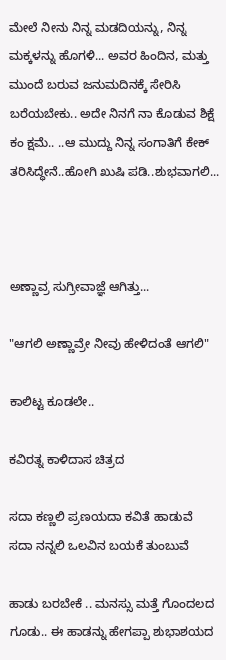ಮೇಲೆ ನೀನು ನಿನ್ನ ಮಡದಿಯನ್ನು, ನಿನ್ನ ಮಕ್ಕಳನ್ನು ಹೊಗಳಿ... ಅವರ ಹಿಂದಿನ, ಮತ್ತು ಮುಂದೆ ಬರುವ ಜನುಮದಿನಕ್ಕೆ ಸೇರಿಸಿ ಬರೆಯಬೇಕು.. ಅದೇ ನಿನಗೆ ನಾ ಕೊಡುವ ಶಿಕ್ಷೆ ಕಂ ಕ್ಷಮೆ.. ..ಆ ಮುದ್ದು ನಿನ್ನ ಸಂಗಾತಿಗೆ ಕೇಕ್ ತರಿಸಿದ್ಧೇನೆ..ಹೋಗಿ ಖುಷಿ ಪಡಿ..ಶುಭವಾಗಲಿ...



ಅಣ್ಣಾವ್ರ ಸುಗ್ರೀವಾಜ್ಞೆ ಆಗಿತ್ತು...

"ಆಗಲಿ ಅಣ್ಣಾವ್ರೇ ನೀವು ಹೇಳಿದಂತೆ ಆಗಲಿ"

ಕಾಲಿಟ್ಟ ಕೂಡಲೇ..

ಕವಿರತ್ನ ಕಾಳಿದಾಸ ಚಿತ್ರದ

ಸದಾ ಕಣ್ಣಲಿ ಪ್ರಣಯದಾ ಕವಿತೆ ಹಾಡುವೆ
ಸದಾ ನನ್ನಲಿ ಒಲವಿನ ಬಯಕೆ ತುಂಬುವೆ

ಹಾಡು ಬರಬೇಕೆ .. ಮನಸ್ಸು ಮತ್ತೆ ಗೊಂದಲದ ಗೂಡು.. ಈ ಹಾಡನ್ನು ಹೇಗಪ್ಪಾ ಶುಭಾಶಯದ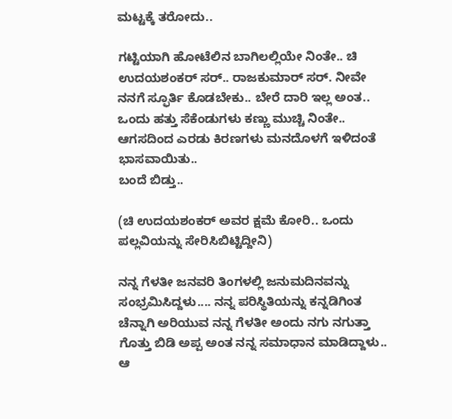ಮಟ್ಟಕ್ಕೆ ತರೋದು..

ಗಟ್ಟಿಯಾಗಿ ಹೋಟೆಲಿನ ಬಾಗಿಲಲ್ಲಿಯೇ ನಿಂತೇ.. ಚಿ ಉದಯಶಂಕರ್ ಸರ್.. ರಾಜಕುಮಾರ್ ಸರ್. ನೀವೇ ನನಗೆ ಸ್ಫೂರ್ತಿ ಕೊಡಬೇಕು.. ಬೇರೆ ದಾರಿ ಇಲ್ಲ ಅಂತ.. ಒಂದು ಹತ್ತು ಸೆಕೆಂಡುಗಳು ಕಣ್ಣು ಮುಚ್ಚಿ ನಿಂತೇ.. ಆಗಸದಿಂದ ಎರಡು ಕಿರಣಗಳು ಮನದೊಳಗೆ ಇಳಿದಂತೆ ಭಾಸವಾಯಿತು..
ಬಂದೆ ಬಿಡ್ತು..

(ಚಿ ಉದಯಶಂಕರ್ ಅವರ ಕ್ಷಮೆ ಕೋರಿ.. ಒಂದು ಪಲ್ಲವಿಯನ್ನು ಸೇರಿಸಿಬಿಟ್ಟಿದ್ದೀನಿ)

ನನ್ನ ಗೆಳತೀ ಜನವರಿ ತಿಂಗಳಲ್ಲಿ ಜನುಮದಿನವನ್ನು ಸಂಭ್ರಮಿಸಿದ್ದಳು.... ನನ್ನ ಪರಿಸ್ಥಿತಿಯನ್ನು ಕನ್ನಡಿಗಿಂತ ಚೆನ್ನಾಗಿ ಅರಿಯುವ ನನ್ನ ಗೆಳತೀ ಅಂದು ನಗು ನಗುತ್ತಾ ಗೊತ್ತು ಬಿಡಿ ಅಪ್ಪ ಅಂತ ನನ್ನ ಸಮಾಧಾನ ಮಾಡಿದ್ದಾಳು.. ಆ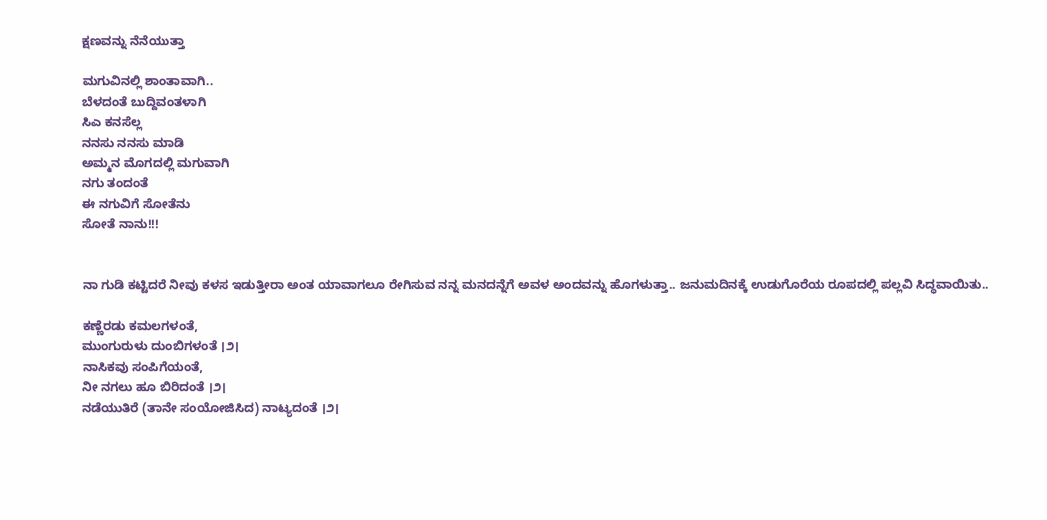ಕ್ಷಣವನ್ನು ನೆನೆಯುತ್ತಾ

ಮಗುವಿನಲ್ಲಿ ಶಾಂತಾವಾಗಿ..
ಬೆಳದಂತೆ ಬುದ್ದಿವಂತಳಾಗಿ
ಸಿಎ ಕನಸೆಲ್ಲ
ನನಸು ನನಸು ಮಾಡಿ
ಅಮ್ಮನ ಮೊಗದಲ್ಲಿ ಮಗುವಾಗಿ
ನಗು ತಂದಂತೆ
ಈ ನಗುವಿಗೆ ಸೋತೆನು
ಸೋತೆ ನಾನು!!!


ನಾ ಗುಡಿ ಕಟ್ಟಿದರೆ ನೀವು ಕಳಸ ಇಡುತ್ತೀರಾ ಅಂತ ಯಾವಾಗಲೂ ರೇಗಿಸುವ ನನ್ನ ಮನದನ್ನೆಗೆ ಅವಳ ಅಂದವನ್ನು ಹೊಗಳುತ್ತಾ.. ಜನುಮದಿನಕ್ಕೆ ಉಡುಗೊರೆಯ ರೂಪದಲ್ಲಿ ಪಲ್ಲವಿ ಸಿದ್ಧವಾಯಿತು..

ಕಣ್ಣೆರಡು ಕಮಲಗಳಂತೆ,
ಮುಂಗುರುಳು ದುಂಬಿಗಳಂತೆ ।೨।
ನಾಸಿಕವು ಸಂಪಿಗೆಯಂತೆ,
ನೀ ನಗಲು ಹೂ ಬಿರಿದಂತೆ ।೨।
ನಡೆಯುತಿರೆ (ತಾನೇ ಸಂಯೋಜಿಸಿದ) ನಾಟ್ಯದಂತೆ ।೨।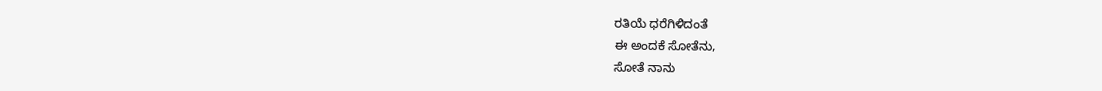ರತಿಯೆ ಧರೆಗಿಳಿದಂತೆ
ಈ ಅಂದಕೆ ಸೋತೆನು,
ಸೋತೆ ನಾನು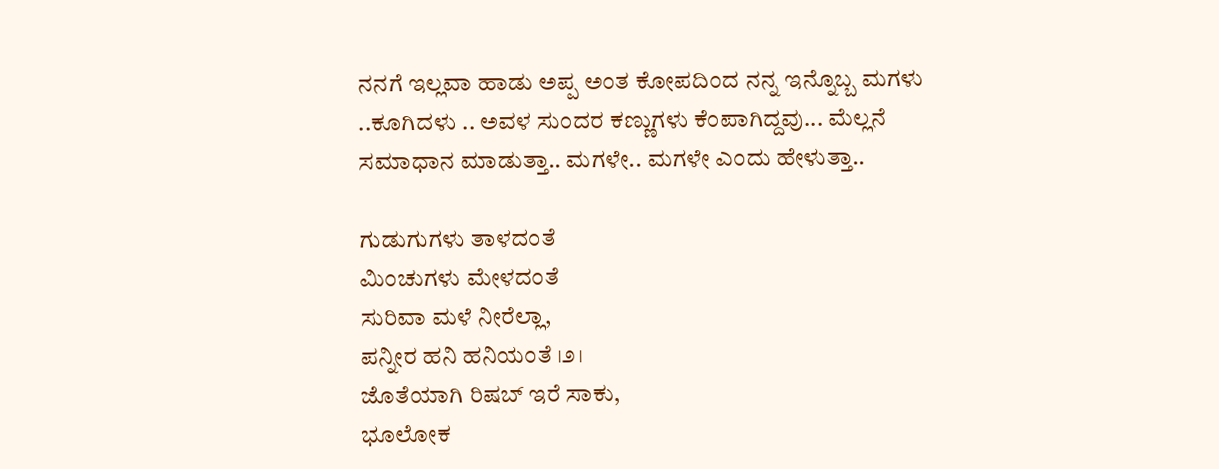ನನಗೆ ಇಲ್ಲವಾ ಹಾಡು ಅಪ್ಪ ಅಂತ ಕೋಪದಿಂದ ನನ್ನ ಇನ್ನೊಬ್ಬ ಮಗಳು ..ಕೂಗಿದಳು .. ಅವಳ ಸುಂದರ ಕಣ್ಣುಗಳು ಕೆಂಪಾಗಿದ್ದವು... ಮೆಲ್ಲನೆ ಸಮಾಧಾನ ಮಾಡುತ್ತಾ.. ಮಗಳೇ.. ಮಗಳೇ ಎಂದು ಹೇಳುತ್ತಾ..

ಗುಡುಗುಗಳು ತಾಳದಂತೆ
ಮಿಂಚುಗಳು ಮೇಳದಂತೆ
ಸುರಿವಾ ಮಳೆ ನೀರೆಲ್ಲಾ,
ಪನ್ನೀರ ಹನಿ ಹನಿಯಂತೆ ।೨।
ಜೊತೆಯಾಗಿ ರಿಷಬ್ ಇರೆ ಸಾಕು,
ಭೂಲೋಕ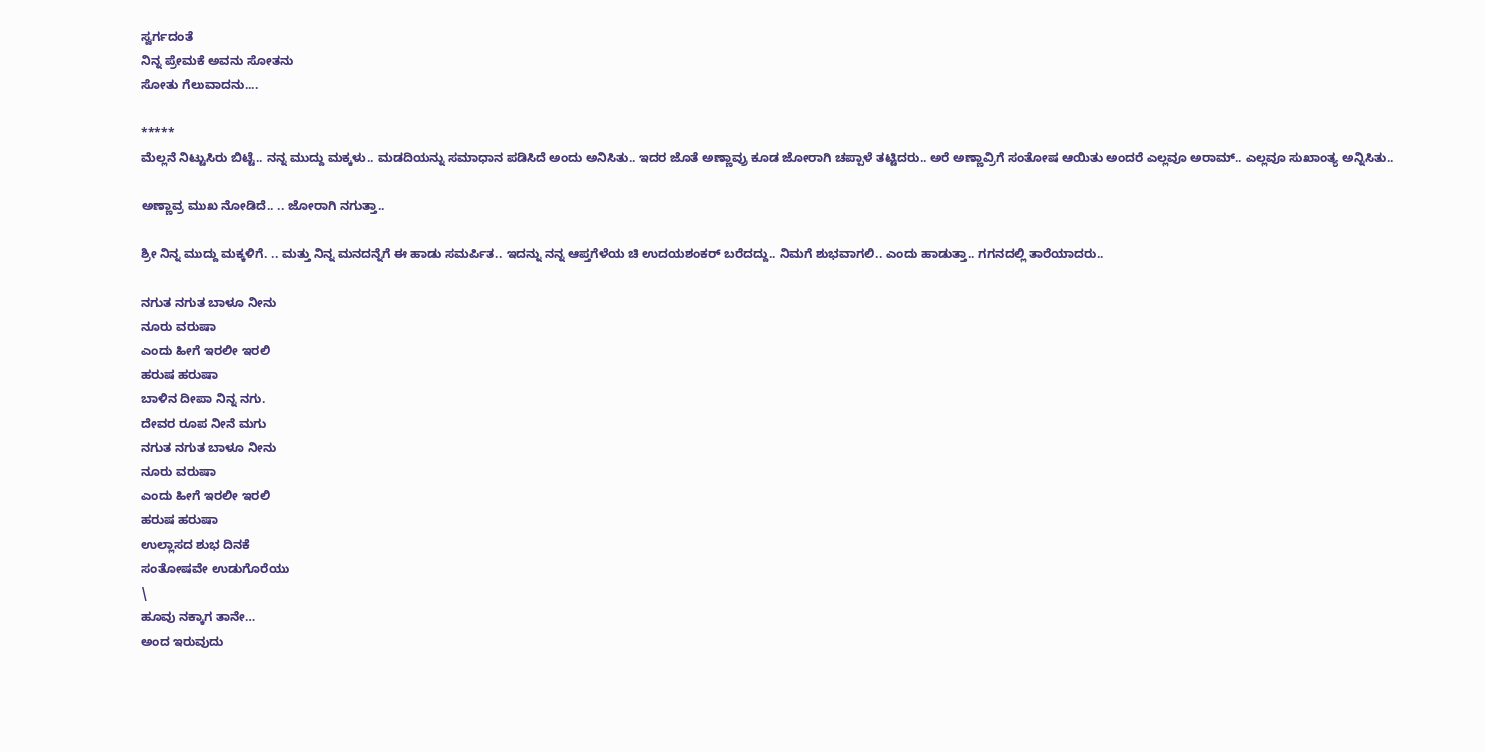ಸ್ವರ್ಗದಂತೆ
ನಿನ್ನ ಪ್ರೇಮಕೆ ಅವನು ಸೋತನು
ಸೋತು ಗೆಲುವಾದನು....

*****
ಮೆಲ್ಲನೆ ನಿಟ್ಟುಸಿರು ಬಿಟ್ಟೆ.. ನನ್ನ ಮುದ್ದು ಮಕ್ಕಳು.. ಮಡದಿಯನ್ನು ಸಮಾಧಾನ ಪಡಿಸಿದೆ ಅಂದು ಅನಿಸಿತು.. ಇದರ ಜೊತೆ ಅಣ್ಣಾವ್ರು ಕೂಡ ಜೋರಾಗಿ ಚಪ್ಪಾಳೆ ತಟ್ಟಿದರು.. ಅರೆ ಅಣ್ಣಾವ್ರಿಗೆ ಸಂತೋಷ ಆಯಿತು ಅಂದರೆ ಎಲ್ಲವೂ ಅರಾಮ್.. ಎಲ್ಲವೂ ಸುಖಾಂತ್ಯ ಅನ್ನಿಸಿತು..

ಅಣ್ಣಾವ್ರ ಮುಖ ನೋಡಿದೆ.. .. ಜೋರಾಗಿ ನಗುತ್ತಾ..

ಶ್ರೀ ನಿನ್ನ ಮುದ್ದು ಮಕ್ಕಳಿಗೆ. .. ಮತ್ತು ನಿನ್ನ ಮನದನ್ನೆಗೆ ಈ ಹಾಡು ಸಮರ್ಪಿತ.. ಇದನ್ನು ನನ್ನ ಆಪ್ತಗೆಳೆಯ ಚಿ ಉದಯಶಂಕರ್ ಬರೆದದ್ದು.. ನಿಮಗೆ ಶುಭವಾಗಲಿ.. ಎಂದು ಹಾಡುತ್ತಾ.. ಗಗನದಲ್ಲಿ ತಾರೆಯಾದರು..

ನಗುತ ನಗುತ ಬಾಳೂ ನೀನು
ನೂರು ವರುಷಾ
ಎಂದು ಹೀಗೆ ಇರಲೀ ಇರಲಿ
ಹರುಷ ಹರುಷಾ
ಬಾಳಿನ ದೀಪಾ ನಿನ್ನ ನಗು.
ದೇವರ ರೂಪ ನೀನೆ ಮಗು
ನಗುತ ನಗುತ ಬಾಳೂ ನೀನು
ನೂರು ವರುಷಾ
ಎಂದು ಹೀಗೆ ಇರಲೀ ಇರಲಿ
ಹರುಷ ಹರುಷಾ
ಉಲ್ಲಾಸದ ಶುಭ ದಿನಕೆ
ಸಂತೋಷವೇ ಉಡುಗೊರೆಯು
\
ಹೂವು ನಕ್ಕಾಗ ತಾನೇ…
ಅಂದ ಇರುವುದು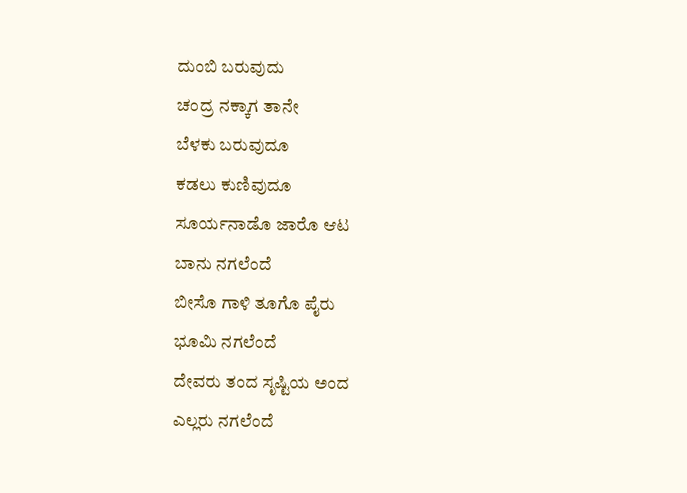ದುಂಬಿ ಬರುವುದು
ಚಂದ್ರ ನಕ್ಕಾಗ ತಾನೇ
ಬೆಳಕು ಬರುವುದೂ
ಕಡಲು ಕುಣಿವುದೂ
ಸೂರ್ಯನಾಡೊ ಜಾರೊ ಆಟ
ಬಾನು ನಗಲೆಂದೆ
ಬೀಸೊ ಗಾಳಿ ತೂಗೊ ಪೈರು
ಭೂಮಿ ನಗಲೆಂದೆ
ದೇವರು ತಂದ ಸೃಷ್ಟಿಯ ಅಂದ
ಎಲ್ಲರು ನಗಲೆಂದೆ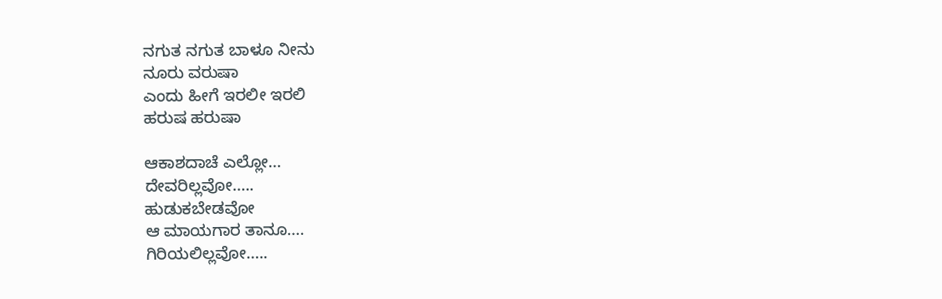ನಗುತ ನಗುತ ಬಾಳೂ ನೀನು
ನೂರು ವರುಷಾ
ಎಂದು ಹೀಗೆ ಇರಲೀ ಇರಲಿ
ಹರುಷ ಹರುಷಾ

ಆಕಾಶದಾಚೆ ಎಲ್ಲೋ…
ದೇವರಿಲ್ಲವೋ…..
ಹುಡುಕಬೇಡವೋ
ಆ ಮಾಯಗಾರ ತಾನೂ….
ಗಿರಿಯಲಿಲ್ಲವೋ…..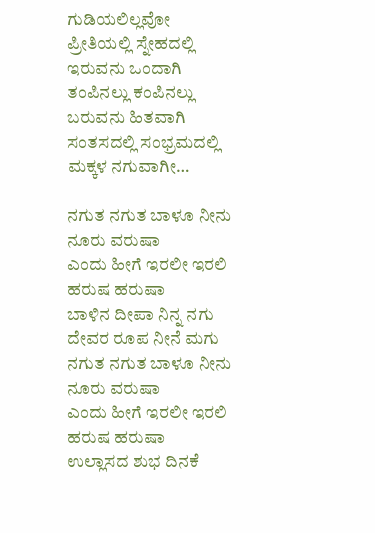ಗುಡಿಯಲಿಲ್ಲವೋ
ಪ್ರೀತಿಯಲ್ಲಿ ಸ್ನೇಹದಲ್ಲಿ
ಇರುವನು ಒಂದಾಗಿ
ತಂಪಿನಲ್ಲು ಕಂಪಿನಲ್ಲು
ಬರುವನು ಹಿತವಾಗಿ
ಸಂತಸದಲ್ಲಿ ಸಂಭ್ರಮದಲ್ಲಿ
ಮಕ್ಕಳ ನಗುವಾಗೀ…

ನಗುತ ನಗುತ ಬಾಳೂ ನೀನು
ನೂರು ವರುಷಾ
ಎಂದು ಹೀಗೆ ಇರಲೀ ಇರಲಿ
ಹರುಷ ಹರುಷಾ
ಬಾಳಿನ ದೀಪಾ ನಿನ್ನ ನಗು
ದೇವರ ರೂಪ ನೀನೆ ಮಗು
ನಗುತ ನಗುತ ಬಾಳೂ ನೀನು
ನೂರು ವರುಷಾ
ಎಂದು ಹೀಗೆ ಇರಲೀ ಇರಲಿ
ಹರುಷ ಹರುಷಾ
ಉಲ್ಲಾಸದ ಶುಭ ದಿನಕೆ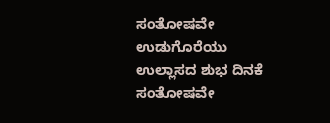ಸಂತೋಷವೇ ಉಡುಗೊರೆಯು
ಉಲ್ಲಾಸದ ಶುಭ ದಿನಕೆ
ಸಂತೋಷವೇ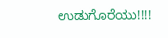ಉಡುಗೊರೆಯು!!!!